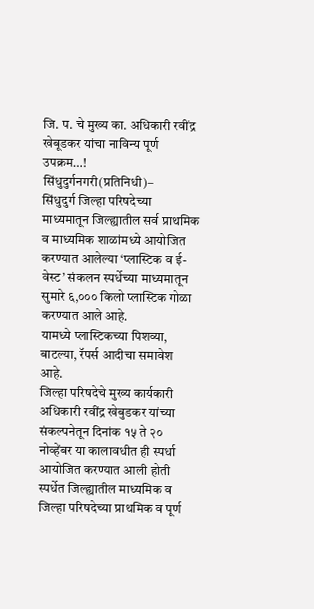जि. प. चे मुख्य का. अधिकारी रवींद्र खेबूडकर यांचा नाविन्य पूर्ण उपक्रम…!
सिंधुदुर्गनगरी(प्रतिनिधी)–
सिंधुदुर्ग जिल्हा परिषदेच्या माध्यमातून जिल्ह्यातील सर्व प्राथमिक व माध्यमिक शाळांमध्ये आयोजित करण्यात आलेल्या ‘प्लास्टिक व ई- वेस्ट’ संकलन स्पर्धेच्या माध्यमातून सुमारे ६,००० किलो प्लास्टिक गोळा करण्यात आले आहे.
यामध्ये प्लास्टिकच्या पिशव्या, बाटल्या, रॅपर्स आदीचा समावेश आहे.
जिल्हा परिषदेचे मुख्य कार्यकारी अधिकारी रवींद्र खेबुडकर यांच्या संकल्पनेतून दिनांक १५ ते २० नोव्हेंबर या कालावधीत ही स्पर्धा आयोजित करण्यात आली होती स्पर्धेत जिल्ह्यातील माध्यमिक व जिल्हा परिषदेच्या प्राथमिक व पूर्ण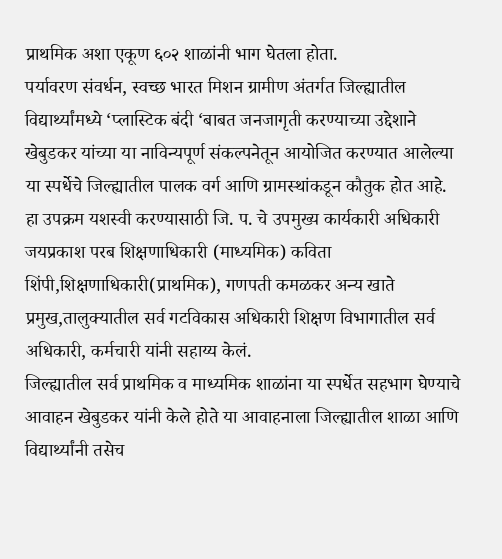प्राथमिक अशा एकूण ६०२ शाळांनी भाग घेतला होता.
पर्यावरण संवर्धन, स्वच्छ भारत मिशन ग्रामीण अंतर्गत जिल्ह्यातील विद्यार्थ्यांमध्ये ‘प्लास्टिक बंदी ‘बाबत जनजागृती करण्याच्या उद्देशाने खेबुडकर यांच्या या नाविन्यपूर्ण संकल्पनेतून आयोजित करण्यात आलेल्या या स्पर्धेचे जिल्ह्यातील पालक वर्ग आणि ग्रामस्थांकडून कौतुक होत आहे.
हा उपक्रम यशस्वी करण्यासाठी जि. प. चे उपमुख्य कार्यकारी अधिकारी जयप्रकाश परब शिक्षणाधिकारी (माध्यमिक) कविता शिंपी,शिक्षणाधिकारी(प्राथमिक), गणपती कमळकर अन्य खाते प्रमुख,तालुक्यातील सर्व गटविकास अधिकारी शिक्षण विभागातील सर्व अधिकारी, कर्मचारी यांनी सहाय्य केलं.
जिल्ह्यातील सर्व प्राथमिक व माध्यमिक शाळांना या स्पर्धेत सहभाग घेण्याचे आवाहन खेबुडकर यांनी केले होते या आवाहनाला जिल्ह्यातील शाळा आणि विद्यार्थ्यांनी तसेच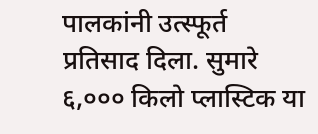पालकांनी उत्स्फूर्त प्रतिसाद दिला. सुमारे ६,००० किलो प्लास्टिक या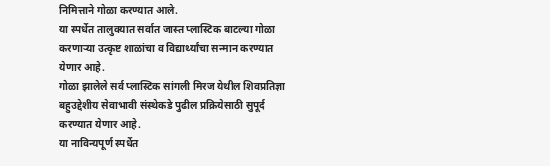निमित्ताने गोळा करण्यात आले.
या स्पर्धेत तालुक्यात सर्वात जास्त प्लास्टिक बाटल्या गोळा करणाऱ्या उत्कृष्ट शाळांचा व विद्यार्थ्यांचा सन्मान करण्यात येणार आहे.
गोळा झालेले सर्व प्लास्टिक सांगली मिरज येथील शिवप्रतिज्ञा बहुउद्देशीय सेवाभावी संस्थेकडे पुढील प्रक्रियेसाठी सुपूर्द करण्यात येणार आहे.
या नाविन्यपूर्ण स्पर्धेत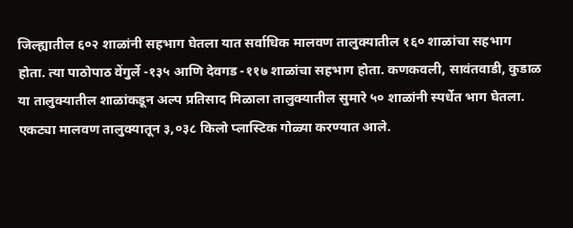जिल्ह्यातील ६०२ शाळांनी सहभाग घेतला यात सर्वाधिक मालवण तालुक्यातील १६० शाळांचा सहभाग होता. त्या पाठोपाठ वेंगुर्ले -१३५ आणि देवगड -११७ शाळांचा सहभाग होता. कणकवली, सावंतवाडी, कुडाळ या तालुक्यातील शाळांकडून अल्प प्रतिसाद मिळाला तालुक्यातील सुमारे ५० शाळांनी स्पर्धेत भाग घेतला.
एकट्या मालवण तालुक्यातून ३,०३८ किलो प्लास्टिक गोळ्या करण्यात आले.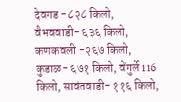देवगड -८२८ किलो, वैभववाडी- ६३६ किलो, कणकवली -२६७ किलो, कुडाळ- ६७१ किलो, वेंगुर्ले 116 किलो, सावंतवाडी- ११६ किलो,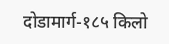दोडामार्ग-१८५ किलो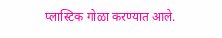प्लास्टिक गोळा करण्यात आले.